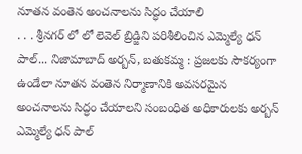నూతన వంతెన అంచనాలను సిద్ధం చేయాలి
. . . శ్రీనగర్ లో లో లెవెల్ బ్రిడ్జిని పరిశీలించిన ఎమ్మెల్యే ధన్ పాల్... నిజామాబాద్ అర్బన్, బతుకమ్మ : ప్రజలకు సౌకర్యంగా ఉండేలా నూతన వంతెన నిర్మాణానికి అవసరమైన అంచనాలను సిద్ధం చేయాలని సంబంధిత అధికారులకు అర్బన్ ఎమ్మెల్యే ధన్ పాల్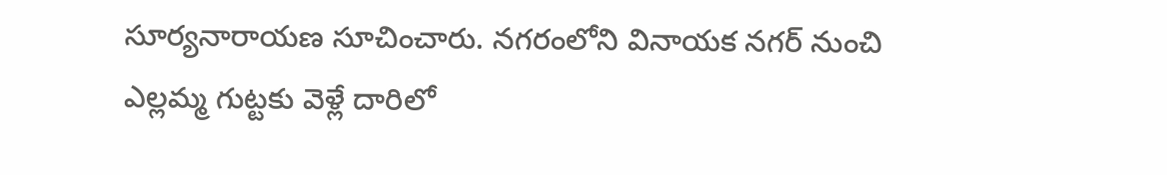సూర్యనారాయణ సూచించారు. నగరంలోని వినాయక నగర్ నుంచి ఎల్లమ్మ గుట్టకు వెళ్లే దారిలో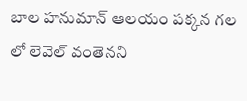బాల హనుమాన్ ఆలయం పక్కన గల లో లెవెల్ వంతెనని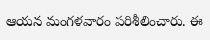ఆయన మంగళవారం పరిశీలించారు. ఈ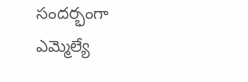సందర్భంగా ఎమ్మెల్యే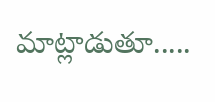మాట్లాడుతూ.....